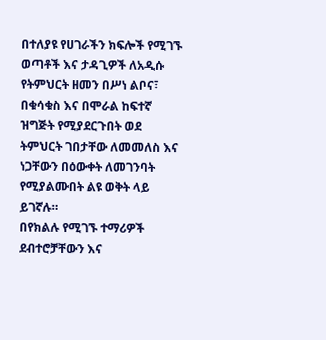በተለያዩ የሀገራችን ክፍሎች የሚገኙ ወጣቶች እና ታዳጊዎች ለአዲሱ የትምህርት ዘመን በሥነ ልቦና፣ በቁሳቁስ እና በሞራል ከፍተኛ ዝግጅት የሚያደርጉበት ወደ ትምህርት ገበታቸው ለመመለስ እና ነጋቸውን በዕውቀት ለመገንባት የሚያልሙበት ልዩ ወቅት ላይ ይገኛሉ።
በየክልሉ የሚገኙ ተማሪዎች ደብተሮቻቸውን እና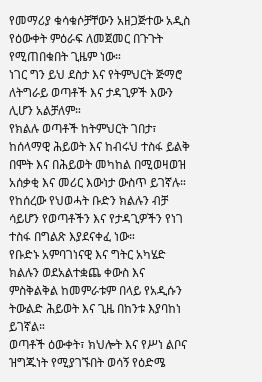የመማሪያ ቁሳቁሶቻቸውን አዘጋጅተው አዲስ የዕውቀት ምዕራፍ ለመጀመር በጉጉት የሚጠበቁበት ጊዜም ነው።
ነገር ግን ይህ ደስታ እና የትምህርት ጅማሮ ለትግራይ ወጣቶች እና ታዳጊዎች እውን ሊሆን አልቻለም።
የክልሉ ወጣቶች ከትምህርት ገበታ፣ ከሰላማዊ ሕይወት እና ከብሩህ ተስፋ ይልቅ በሞት እና በሕይወት መካከል በሚወዛወዝ አሰቃቂ እና መሪር እውነታ ውስጥ ይገኛሉ።
የከሰረው የህወሓት ቡድን ክልሉን ብቻ ሳይሆን የወጣቶችን እና የታዳጊዎችን የነገ ተስፋ በግልጽ እያደናቀፈ ነው።
የቡድኑ አምባገነናዊ እና ግትር አካሄድ ክልሉን ወደአልተቋጨ ቀውስ እና ምስቅልቅል ከመምራቱም በላይ የአዲሱን ትውልድ ሕይወት እና ጊዜ በከንቱ እያባከነ ይገኛል።
ወጣቶች ዕውቀት፣ ክህሎት እና የሥነ ልቦና ዝግጁነት የሚያገኙበት ወሳኝ የዕድሜ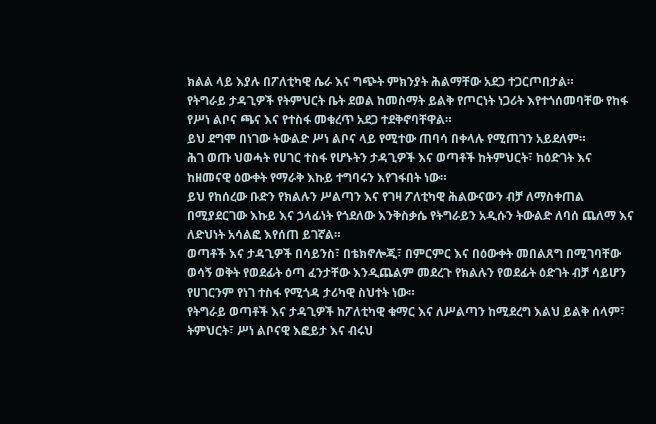ክልል ላይ እያሉ በፖለቲካዊ ሴራ እና ግጭት ምክንያት ሕልማቸው አደጋ ተጋርጦበታል።
የትግራይ ታዳጊዎች የትምህርት ቤት ደወል ከመስማት ይልቅ የጦርነት ነጋሪት እየተጎሰመባቸው የከፋ የሥነ ልቦና ጫና እና የተስፋ መቁረጥ አደጋ ተደቅኖባቸዋል።
ይህ ደግሞ በነገው ትውልድ ሥነ ልቦና ላይ የሚተው ጠባሳ በቀላሉ የሚጠገን አይደለም።
ሕገ ወጡ ህወሓት የሀገር ተስፋ የሆኑትን ታዳጊዎች እና ወጣቶች ከትምህርት፣ ከዕድገት እና ከዘመናዊ ዕውቀት የማራቅ እኩይ ተግባሩን እየገፋበት ነው።
ይህ የከሰረው ቡድን የክልሉን ሥልጣን እና የገዛ ፖለቲካዊ ሕልውናውን ብቻ ለማስቀጠል በሚያደርገው እኩይ እና ኃላፊነት የጎደለው እንቅስቃሴ የትግራይን አዲሱን ትውልድ ለባሰ ጨለማ እና ለድህነት አሳልፎ እየሰጠ ይገኛል።
ወጣቶች እና ታዳጊዎች በሳይንስ፣ በቴክኖሎጂ፣ በምርምር እና በዕውቀት መበልጸግ በሚገባቸው ወሳኝ ወቅት የወደፊት ዕጣ ፈንታቸው እንዲጨልም መደረጉ የክልሉን የወደፊት ዕድገት ብቻ ሳይሆን የሀገርንም የነገ ተስፋ የሚጎዳ ታሪካዊ ስህተት ነው።
የትግራይ ወጣቶች እና ታዳጊዎች ከፖለቲካዊ ቁማር እና ለሥልጣን ከሚደረግ እልህ ይልቅ ሰላም፣ ትምህርት፣ ሥነ ልቦናዊ እፎይታ እና ብሩህ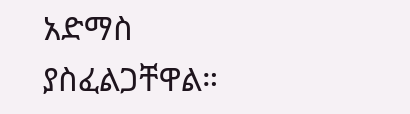አድማስ ያስፈልጋቸዋል።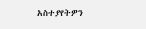አስተያየትዎን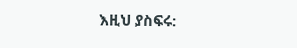እዚህ ያስፍሩ: